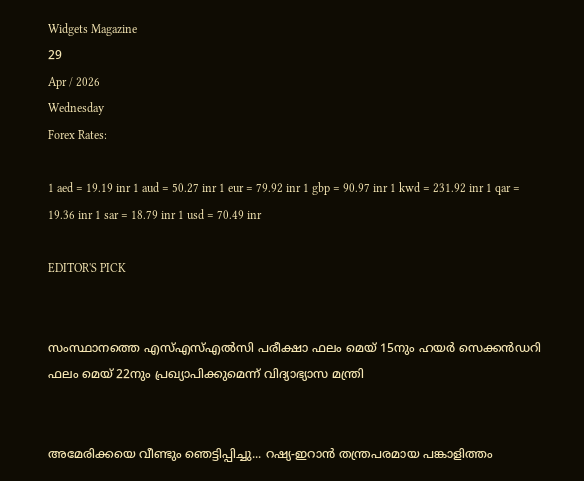Widgets Magazine
29
Apr / 2026
Wednesday
Forex Rates:

1 aed = 19.19 inr 1 aud = 50.27 inr 1 eur = 79.92 inr 1 gbp = 90.97 inr 1 kwd = 231.92 inr 1 qar = 19.36 inr 1 sar = 18.79 inr 1 usd = 70.49 inr

EDITOR'S PICK


സംസ്ഥാനത്തെ എസ്എസ്എൽസി പരീക്ഷാ ഫലം മെയ് 15നും ഹയർ സെക്കൻഡറി ഫലം മെയ് 22നും പ്രഖ്യാപിക്കുമെന്ന് വിദ്യാഭ്യാസ മന്ത്രി


അമേരിക്കയെ വീണ്ടും ഞെട്ടിപ്പിച്ചു... റഷ്യ-ഇറാൻ തന്ത്രപരമായ പങ്കാളിത്തം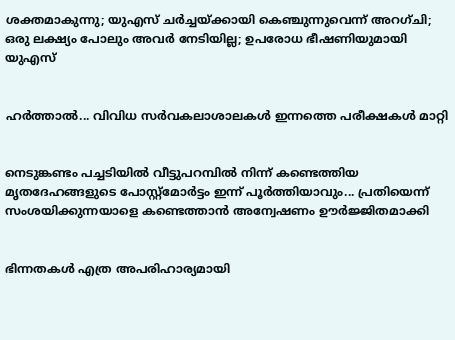ശക്തമാകുന്നു; യുഎസ് ചർച്ചയ്ക്കായി കെഞ്ചുന്നുവെന്ന് അറഗ്ചി; ഒരു ലക്ഷ്യം പോലും അവർ നേടിയില്ല; ഉപരോധ ഭീഷണിയുമായി യുഎസ്


ഹര്‍ത്താല്‍... വിവിധ സർവകലാശാലകൾ ഇന്നത്തെ പരീക്ഷകൾ മാറ്റി


നെടുങ്കണ്ടം പച്ചടിയിൽ വീട്ടുപറമ്പിൽ നിന്ന് കണ്ടെത്തിയ മൃതദേഹങ്ങളുടെ പോസ്റ്റ്മോർട്ടം ഇന്ന് പൂർത്തിയാവും... പ്രതിയെന്ന് സംശയിക്കുന്നയാളെ കണ്ടെത്താൻ അന്വേഷണം ഊർജ്ജിതമാക്കി


ഭിന്നതകൾ എത്ര അപരിഹാര്യമായി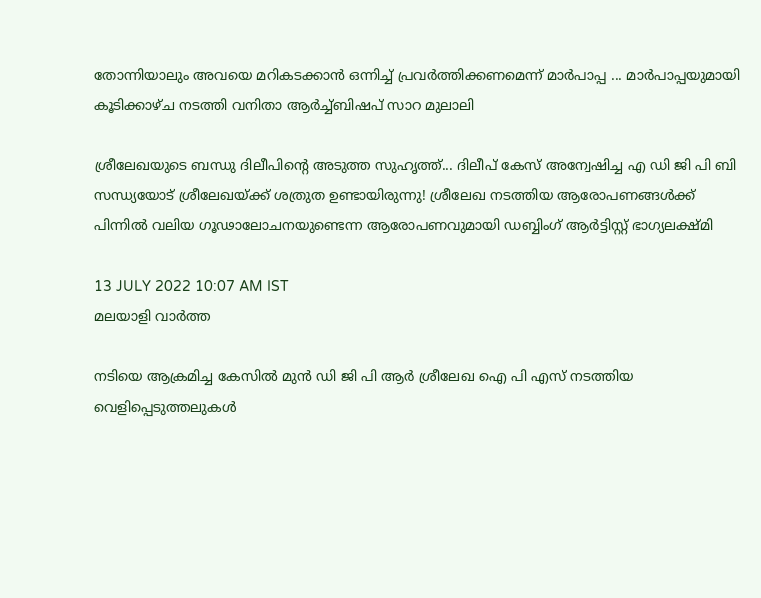തോന്നിയാലും അവയെ മറികടക്കാൻ ഒന്നിച്ച്‌ പ്രവർത്തിക്കണമെന്ന് മാർപാപ്പ ... മാർപാപ്പയുമായി കൂടിക്കാഴ്‌ച നടത്തി വനിതാ ആർച്ച്‌ബിഷപ് സാറ മുലാലി

ശ്രീലേഖയുടെ ബന്ധു ദിലീപിന്റെ അടുത്ത സുഹൃത്ത്... ദിലീപ് കേസ് അന്വേഷിച്ച എ ഡി ജി പി ബി സന്ധ്യയോട് ശ്രീലേഖയ്ക്ക് ശത്രുത ഉണ്ടായിരുന്നു! ശ്രീലേഖ നടത്തിയ ആരോപണങ്ങള്‍ക്ക് പിന്നില്‍ വലിയ ഗൂഢാലോചനയുണ്ടെന്ന ആരോപണവുമായി ഡബ്ബിംഗ് ആര്‍ട്ടിസ്റ്റ് ഭാഗ്യലക്ഷ്മി

13 JULY 2022 10:07 AM IST
മലയാളി വാര്‍ത്ത

നടിയെ ആക്രമിച്ച കേസില്‍ മുന്‍ ഡി ജി പി ആര്‍ ശ്രീലേഖ ഐ പി എസ് നടത്തിയ വെളിപ്പെടുത്തലുകള്‍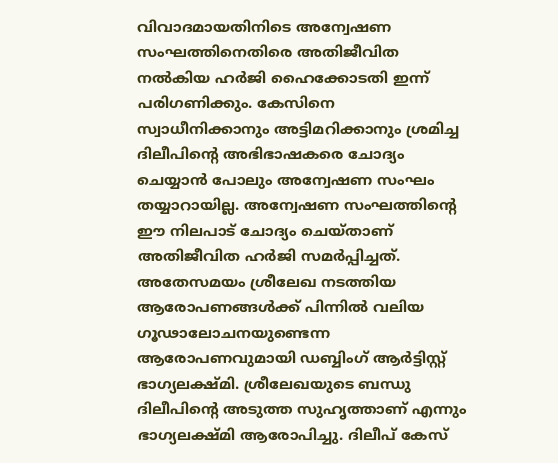വിവാദമായതിനിടെ അന്വേഷണ സംഘത്തിനെതിരെ അതിജീവിത നല്‍കിയ ഹര്‍ജി ഹൈക്കോടതി ഇന്ന് പരിഗണിക്കും. കേസിനെ സ്വാധീനിക്കാനും അട്ടിമറിക്കാനും ശ്രമിച്ച ദിലീപിന്റെ അഭിഭാഷകരെ ചോദ്യം ചെയ്യാന്‍ പോലും അന്വേഷണ സംഘം തയ്യാറായില്ല. അന്വേഷണ സംഘത്തിന്റെ ഈ നിലപാട് ചോദ്യം ചെയ്താണ് അതിജീവിത ഹര്‍ജി സമര്‍പ്പിച്ചത്. അതേസമയം ശ്രീലേഖ നടത്തിയ ആരോപണങ്ങള്‍ക്ക് പിന്നില്‍ വലിയ ഗൂഢാലോചനയുണ്ടെന്ന ആരോപണവുമായി ഡബ്ബിംഗ് ആര്‍ട്ടിസ്റ്റ് ഭാഗ്യലക്ഷ്മി. ശ്രീലേഖയുടെ ബന്ധു ദിലീപിന്റെ അടുത്ത സുഹൃത്താണ് എന്നും ഭാഗ്യലക്ഷ്മി ആരോപിച്ചു. ദിലീപ് കേസ്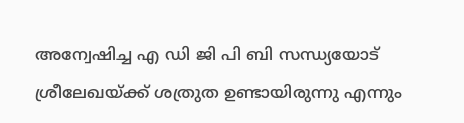അന്വേഷിച്ച എ ഡി ജി പി ബി സന്ധ്യയോട് ശ്രീലേഖയ്ക്ക് ശത്രുത ഉണ്ടായിരുന്നു എന്നും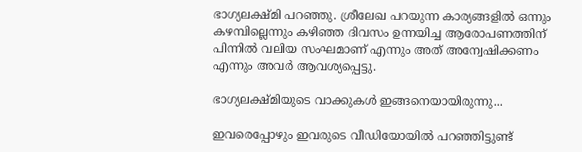ഭാഗ്യലക്ഷ്മി പറഞ്ഞു. ശ്രീലേഖ പറയുന്ന കാര്യങ്ങളില്‍ ഒന്നും കഴമ്പില്ലെന്നും കഴിഞ്ഞ ദിവസം ഉന്നയിച്ച ആരോപണത്തിന് പിന്നില്‍ വലിയ സംഘമാണ് എന്നും അത് അന്വേഷിക്കണം എന്നും അവര്‍ ആവശ്യപ്പെട്ടു.

ഭാഗ്യലക്ഷ്മിയുടെ വാക്കുകള്‍ ഇങ്ങനെയായിരുന്നു...

ഇവരെപ്പോഴും ഇവരുടെ വീഡിയോയില്‍ പറഞ്ഞിട്ടുണ്ട്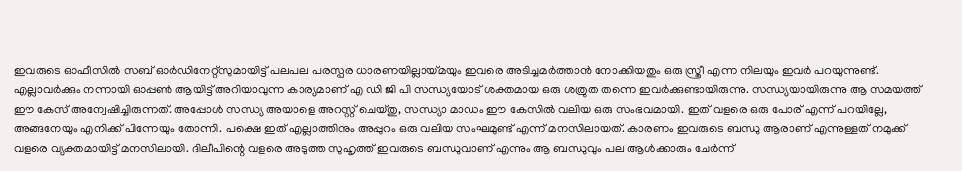ഇവരുടെ ഓഫീസില്‍ സബ് ഓര്‍ഡിനേറ്റ്‌സുമായിട്ട് പലപല പരസ്പര ധാരണയില്ലായ്മയും ഇവരെ അടിച്ചമര്‍ത്താന്‍ നോക്കിയതും ഒരു സ്ത്രീ എന്ന നിലയും ഇവര്‍ പറയുന്നുണ്ട്. എല്ലാവര്‍ക്കും നന്നായി ഓപ്പണ്‍ ആയിട്ട് അറിയാവുന്ന കാര്യമാണ് എ ഡി ജി പി സന്ധ്യയോട് ശക്തമായ ഒരു ശത്രുത തന്നെ ഇവര്‍ക്കുണ്ടായിരുന്നു. സന്ധ്യയായിരുന്നു ആ സമയത്ത് ഈ കേസ് അന്വേഷിച്ചിരുന്നത്. അപ്പോള്‍ സന്ധ്യ അയാളെ അറസ്റ്റ് ചെയ്തു, സന്ധ്യാ മാഡം ഈ കേസില്‍ വലിയ ഒരു സംഭവമായി. ഇത് വളരെ ഒരു പോര് എന്ന് പറയില്ലേ, അങ്ങനേയും എനിക്ക് പിന്നേയും തോന്നി. പക്ഷെ ഇത് എല്ലാത്തിനും അപ്പുറം ഒരു വലിയ സംഘമുണ്ട് എന്ന് മനസിലായത്. കാരണം ഇവരുടെ ബന്ധു ആരാണ് എന്നുള്ളത് നമുക്ക് വളരെ വ്യക്തമായിട്ട് മനസിലായി. ദിലീപിന്റെ വളരെ അടുത്ത സുഹൃത്ത് ഇവരുടെ ബന്ധുവാണ് എന്നും ആ ബന്ധുവും പല ആള്‍ക്കാരും ചേര്‍ന്ന്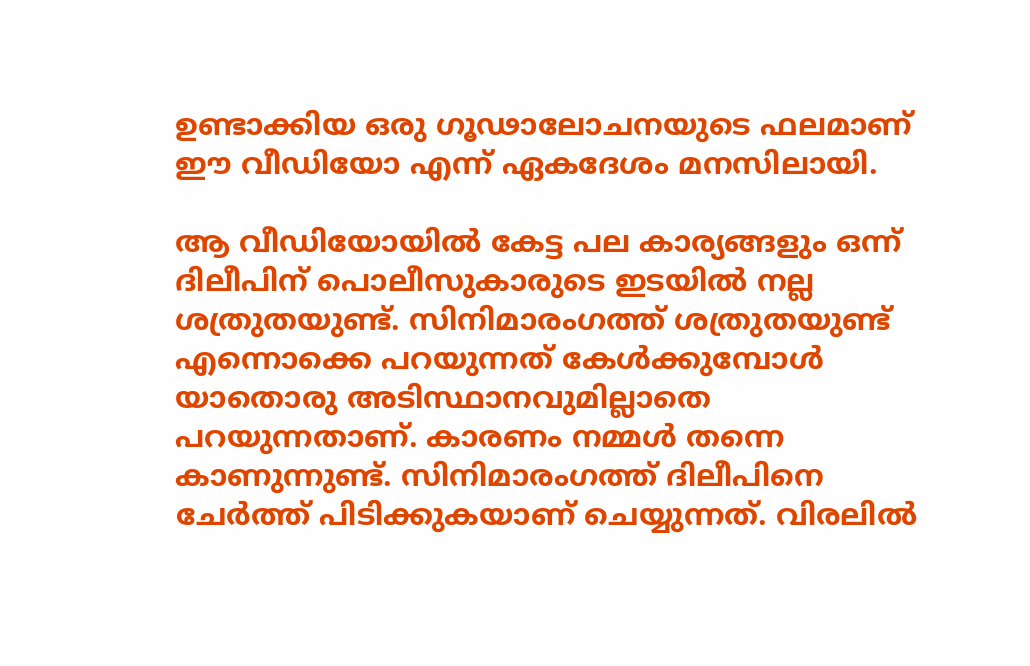ഉണ്ടാക്കിയ ഒരു ഗൂഢാലോചനയുടെ ഫലമാണ് ഈ വീഡിയോ എന്ന് ഏകദേശം മനസിലായി.

ആ വീഡിയോയില്‍ കേട്ട പല കാര്യങ്ങളും ഒന്ന് ദിലീപിന് പൊലീസുകാരുടെ ഇടയില്‍ നല്ല ശത്രുതയുണ്ട്. സിനിമാരംഗത്ത് ശത്രുതയുണ്ട് എന്നൊക്കെ പറയുന്നത് കേള്‍ക്കുമ്പോള്‍ യാതൊരു അടിസ്ഥാനവുമില്ലാതെ പറയുന്നതാണ്. കാരണം നമ്മള്‍ തന്നെ കാണുന്നുണ്ട്. സിനിമാരംഗത്ത് ദിലീപിനെ ചേര്‍ത്ത് പിടിക്കുകയാണ് ചെയ്യുന്നത്. വിരലില്‍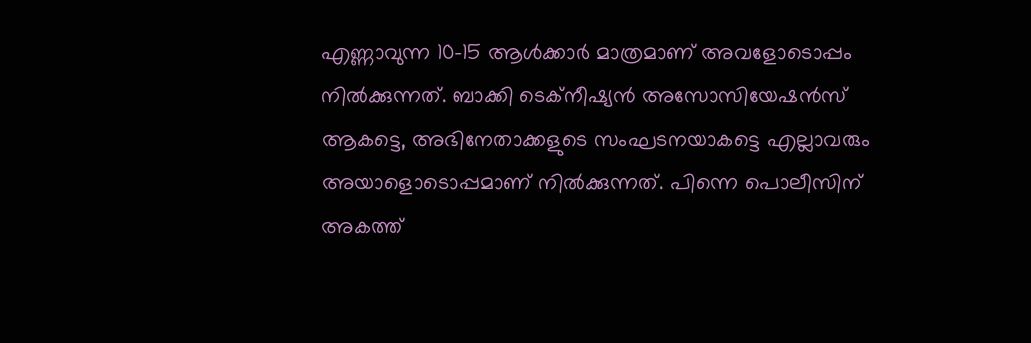എണ്ണാവുന്ന 10-15 ആള്‍ക്കാര്‍ മാത്രമാണ് അവളോടൊപ്പം നില്‍ക്കുന്നത്. ബാക്കി ടെക്‌നീഷ്യന്‍ അസോസിയേഷന്‍സ് ആകട്ടെ, അഭിനേതാക്കളുടെ സംഘടനയാകട്ടെ എല്ലാവരും അയാളൊടൊപ്പമാണ് നില്‍ക്കുന്നത്. പിന്നെ പൊലീസിന് അകത്ത്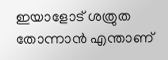ഇയാളോട് ശത്രുത തോന്നാന്‍ എന്താണ്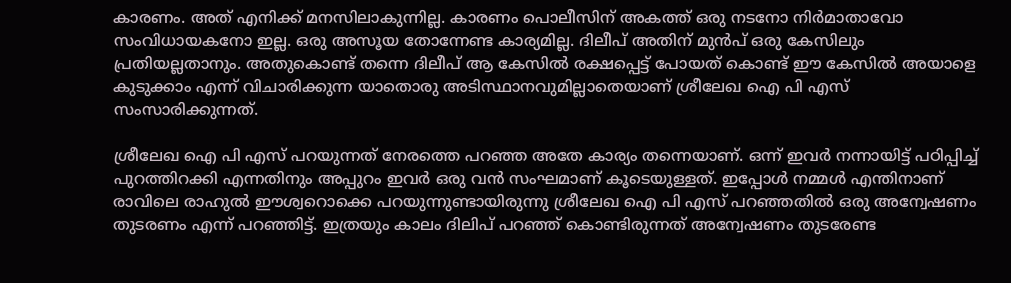കാരണം. അത് എനിക്ക് മനസിലാകുന്നില്ല. കാരണം പൊലീസിന് അകത്ത് ഒരു നടനോ നിര്‍മാതാവോ സംവിധായകനോ ഇല്ല. ഒരു അസൂയ തോന്നേണ്ട കാര്യമില്ല. ദിലീപ് അതിന് മുന്‍പ് ഒരു കേസിലും പ്രതിയല്ലതാനും. അതുകൊണ്ട് തന്നെ ദിലീപ് ആ കേസില്‍ രക്ഷപ്പെട്ട് പോയത് കൊണ്ട് ഈ കേസില്‍ അയാളെ കുടുക്കാം എന്ന് വിചാരിക്കുന്ന യാതൊരു അടിസ്ഥാനവുമില്ലാതെയാണ് ശ്രീലേഖ ഐ പി എസ് സംസാരിക്കുന്നത്.

ശ്രീലേഖ ഐ പി എസ് പറയുന്നത് നേരത്തെ പറഞ്ഞ അതേ കാര്യം തന്നെയാണ്. ഒന്ന് ഇവര്‍ നന്നായിട്ട് പഠിപ്പിച്ച് പുറത്തിറക്കി എന്നതിനും അപ്പുറം ഇവര്‍ ഒരു വന്‍ സംഘമാണ് കൂടെയുള്ളത്. ഇപ്പോള്‍ നമ്മള്‍ എന്തിനാണ് രാവിലെ രാഹുല്‍ ഈശ്വറൊക്കെ പറയുന്നുണ്ടായിരുന്നു ശ്രീലേഖ ഐ പി എസ് പറഞ്ഞതില്‍ ഒരു അന്വേഷണം തുടരണം എന്ന് പറഞ്ഞിട്ട്. ഇത്രയും കാലം ദിലിപ് പറഞ്ഞ് കൊണ്ടിരുന്നത് അന്വേഷണം തുടരേണ്ട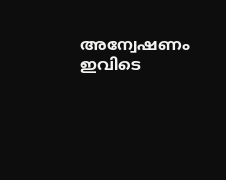അന്വേഷണം ഇവിടെ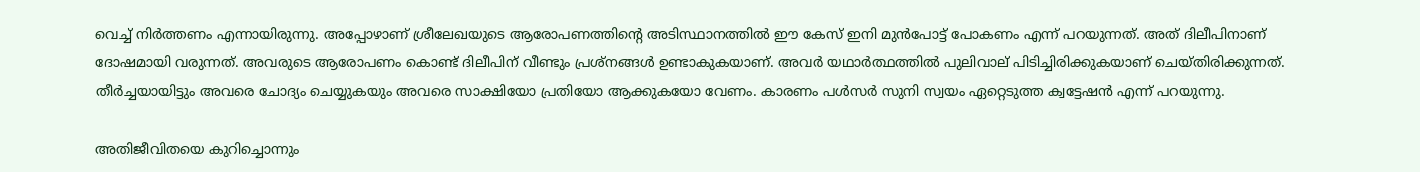വെച്ച് നിര്‍ത്തണം എന്നായിരുന്നു. അപ്പോഴാണ് ശ്രീലേഖയുടെ ആരോപണത്തിന്റെ അടിസ്ഥാനത്തില്‍ ഈ കേസ് ഇനി മുന്‍പോട്ട് പോകണം എന്ന് പറയുന്നത്. അത് ദിലീപിനാണ് ദോഷമായി വരുന്നത്. അവരുടെ ആരോപണം കൊണ്ട് ദിലീപിന് വീണ്ടും പ്രശ്‌നങ്ങള്‍ ഉണ്ടാകുകയാണ്. അവര്‍ യഥാര്‍ത്ഥത്തില്‍ പുലിവാല് പിടിച്ചിരിക്കുകയാണ് ചെയ്തിരിക്കുന്നത്. തീര്‍ച്ചയായിട്ടും അവരെ ചോദ്യം ചെയ്യുകയും അവരെ സാക്ഷിയോ പ്രതിയോ ആക്കുകയോ വേണം. കാരണം പള്‍സര്‍ സുനി സ്വയം ഏറ്റെടുത്ത ക്വട്ടേഷന്‍ എന്ന് പറയുന്നു.

അതിജീവിതയെ കുറിച്ചൊന്നും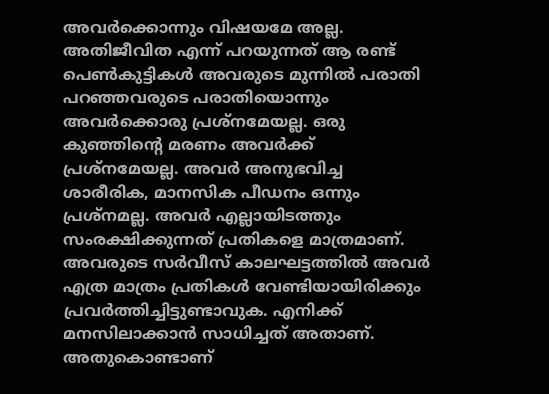അവര്‍ക്കൊന്നും വിഷയമേ അല്ല. അതിജീവിത എന്ന് പറയുന്നത് ആ രണ്ട് പെണ്‍കുട്ടികള്‍ അവരുടെ മുന്നില്‍ പരാതി പറഞ്ഞവരുടെ പരാതിയൊന്നും അവര്‍ക്കൊരു പ്രശ്‌നമേയല്ല. ഒരു കുഞ്ഞിന്റെ മരണം അവര്‍ക്ക് പ്രശ്‌നമേയല്ല. അവര്‍ അനുഭവിച്ച ശാരീരിക, മാനസിക പീഡനം ഒന്നും പ്രശ്‌നമല്ല. അവര്‍ എല്ലായിടത്തും സംരക്ഷിക്കുന്നത് പ്രതികളെ മാത്രമാണ്. അവരുടെ സര്‍വീസ് കാലഘട്ടത്തില്‍ അവര്‍ എത്ര മാത്രം പ്രതികള്‍ വേണ്ടിയായിരിക്കും പ്രവര്‍ത്തിച്ചിട്ടുണ്ടാവുക. എനിക്ക് മനസിലാക്കാന്‍ സാധിച്ചത് അതാണ്. അതുകൊണ്ടാണ്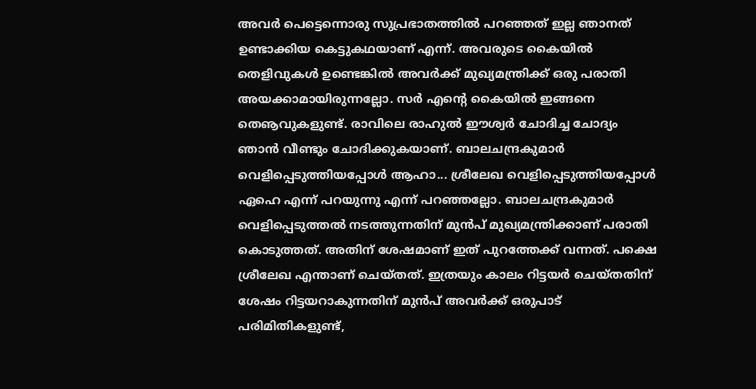അവര്‍ പെട്ടെന്നൊരു സുപ്രഭാതത്തില്‍ പറഞ്ഞത് ഇല്ല ഞാനത് ഉണ്ടാക്കിയ കെട്ടുകഥയാണ് എന്ന്. അവരുടെ കൈയില്‍ തെളിവുകള്‍ ഉണ്ടെങ്കില്‍ അവര്‍ക്ക് മുഖ്യമന്ത്രിക്ക് ഒരു പരാതി അയക്കാമായിരുന്നല്ലോ. സര്‍ എന്റെ കൈയില്‍ ഇങ്ങനെ തെൡവുകളുണ്ട്. രാവിലെ രാഹുല്‍ ഈശ്വര്‍ ചോദിച്ച ചോദ്യം ഞാന്‍ വീണ്ടും ചോദിക്കുകയാണ്. ബാലചന്ദ്രകുമാര്‍ വെളിപ്പെടുത്തിയപ്പോള്‍ ആഹാ... ശ്രീലേഖ വെളിപ്പെടുത്തിയപ്പോള്‍ ഏഹെ എന്ന് പറയുന്നു എന്ന് പറഞ്ഞല്ലോ. ബാലചന്ദ്രകുമാര്‍ വെളിപ്പെടുത്തല്‍ നടത്തുന്നതിന് മുന്‍പ് മുഖ്യമന്ത്രിക്കാണ് പരാതി കൊടുത്തത്. അതിന് ശേഷമാണ് ഇത് പുറത്തേക്ക് വന്നത്. പക്ഷെ ശ്രീലേഖ എന്താണ് ചെയ്തത്. ഇത്രയും കാലം റിട്ടയര്‍ ചെയ്തതിന് ശേഷം റിട്ടയറാകുന്നതിന് മുന്‍പ് അവര്‍ക്ക് ഒരുപാട് പരിമിതികളുണ്ട്,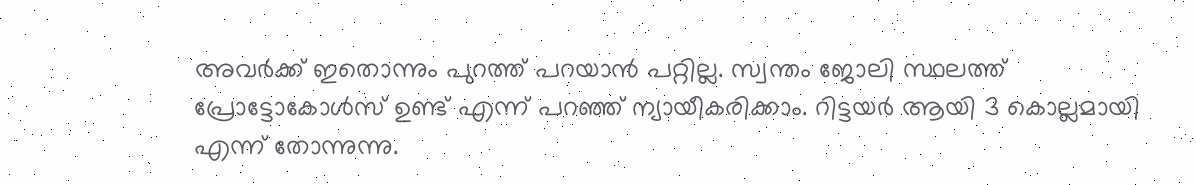അവര്‍ക്ക് ഇതൊന്നും പുറത്ത് പറയാന്‍ പറ്റില്ല. സ്വന്തം ജോലി സ്ഥലത്ത് പ്രോട്ടോകോള്‍സ് ഉണ്ട് എന്ന് പറഞ്ഞ് ന്യായീകരിക്കാം. റിട്ടയര്‍ ആയി 3 കൊല്ലമായി എന്ന് തോന്നുന്നു.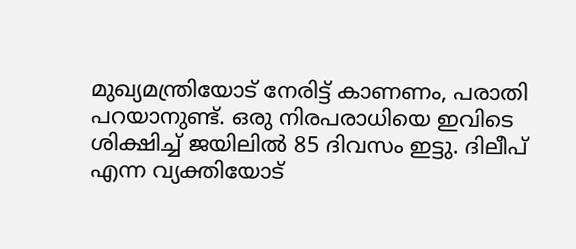മുഖ്യമന്ത്രിയോട് നേരിട്ട് കാണണം, പരാതി പറയാനുണ്ട്. ഒരു നിരപരാധിയെ ഇവിടെ ശിക്ഷിച്ച് ജയിലില്‍ 85 ദിവസം ഇട്ടു. ദിലീപ് എന്ന വ്യക്തിയോട്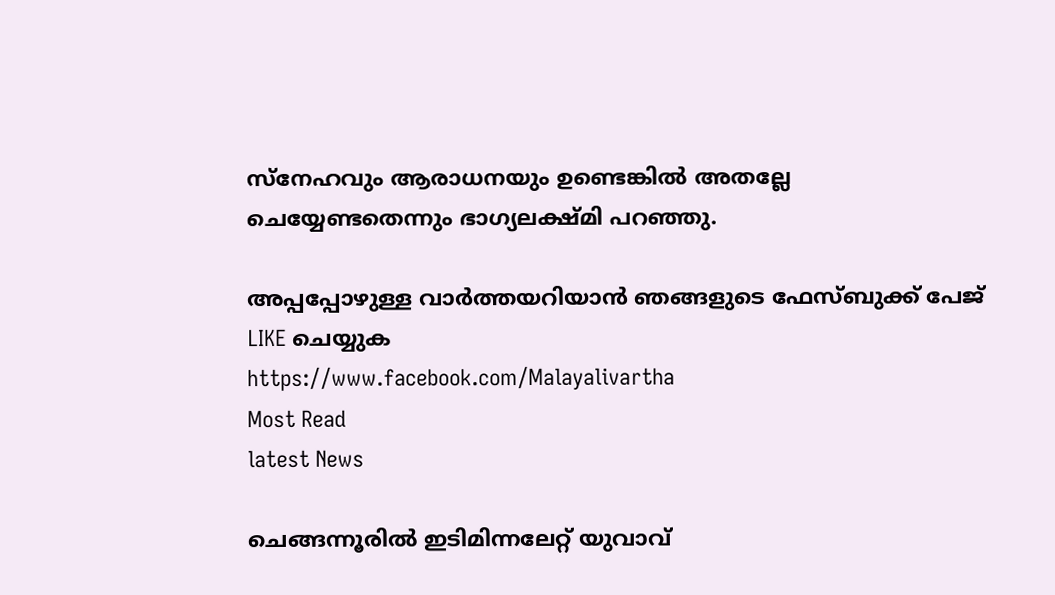സ്‌നേഹവും ആരാധനയും ഉണ്ടെങ്കില്‍ അതല്ലേ ചെയ്യേണ്ടതെന്നും ഭാഗ്യലക്ഷ്മി പറഞ്ഞു.

അപ്പപ്പോഴുള്ള വാര്‍ത്തയറിയാന്‍ ഞങ്ങളുടെ ഫേസ്‌ബുക്ക്‌ പേജ് LIKE ചെയ്യുക
https://www.facebook.com/Malayalivartha
Most Read
latest News

ചെങ്ങന്നൂരിൽ ഇടിമിന്നലേറ്റ് യുവാവ്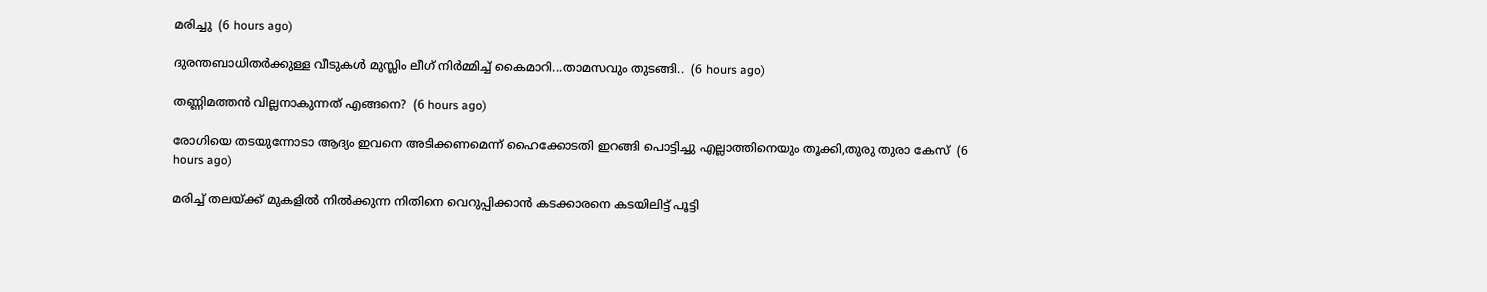മരിച്ചു  (6 hours ago)

ദുരന്തബാധിതര്‍ക്കുള്ള വീടുകള്‍ മുസ്ലിം ലീഗ് നിര്‍മ്മിച്ച് കൈമാറി...താമസവും തുടങ്ങി..  (6 hours ago)

തണ്ണിമത്തൻ വില്ലനാകുന്നത് എങ്ങനെ?  (6 hours ago)

രോഗിയെ തടയുന്നോടാ ആദ്യം ഇവനെ അടിക്കണമെന്ന് ഹൈക്കോടതി ഇറങ്ങി പൊട്ടിച്ചു എല്ലാത്തിനെയും തൂക്കി,തുരു തുരാ കേസ്  (6 hours ago)

മരിച്ച് തലയ്ക്ക് മുകളിൽ നിൽക്കുന്ന നിതിനെ വെറുപ്പിക്കാൻ കടക്കാരനെ കടയിലിട്ട് പൂട്ടി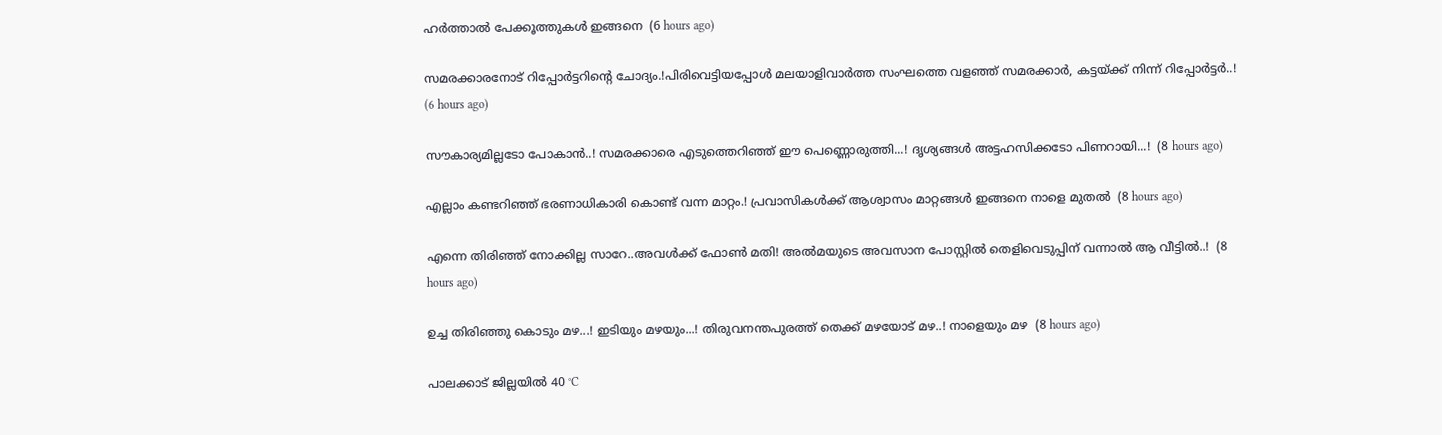ഹർത്താൽ പേക്കൂത്തുകൾ ഇങ്ങനെ  (6 hours ago)

സമരക്കാരനോട് റിപ്പോർട്ടറിന്റെ ചോദ്യം.!പിരിവെട്ടിയപ്പോൾ മലയാളിവാർത്ത സംഘത്തെ വളഞ്ഞ് സമരക്കാർ, കട്ടയ്ക്ക് നിന്ന് റിപ്പോർട്ടർ..!  (6 hours ago)

സൗകാര്യമില്ലടോ പോകാന്‍..! സമരക്കാരെ എടുത്തെറിഞ്ഞ് ഈ പെണ്ണൊരുത്തി...! ദൃശ്യങ്ങൾ അട്ടഹസിക്കടോ പിണറായി...!  (8 hours ago)

എല്ലാം കണ്ടറിഞ്ഞ് ഭരണാധികാരി കൊണ്ട് വന്ന മാറ്റം.! പ്രവാസികൾക്ക് ആശ്വാസം മാറ്റങ്ങൾ ഇങ്ങനെ നാളെ മുതൽ  (8 hours ago)

എന്നെ തിരിഞ്ഞ് നോക്കില്ല സാറേ..അവൾക്ക് ഫോൺ മതി! അൽമയുടെ അവസാന പോസ്റ്റിൽ തെളിവെടുപ്പിന് വന്നാൽ ആ വീട്ടിൽ..!  (8 hours ago)

ഉച്ച തിരിഞ്ഞു കൊടും മഴ...! ഇടിയും മഴയും...! തിരുവനന്തപുരത്ത് തെക്ക് മഴയോട് മഴ..! നാളെയും മഴ  (8 hours ago)

പാലക്കാട് ജില്ലയിൽ 40 °C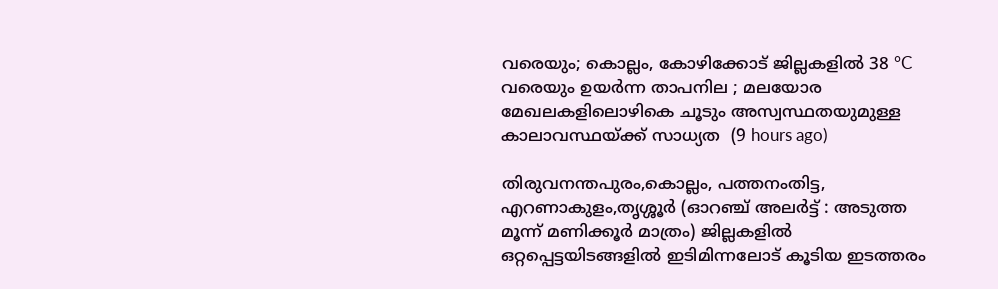വരെയും; കൊല്ലം, കോഴിക്കോട് ജില്ലകളിൽ 38 °C വരെയും ഉയർന്ന താപനില ; മലയോര മേഖലകളിലൊഴികെ ചൂടും അസ്വസ്ഥതയുമുള്ള കാലാവസ്ഥയ്ക്ക് സാധ്യത  (9 hours ago)

തിരുവനന്തപുരം,കൊല്ലം, പത്തനംതിട്ട, എറണാകുളം,തൃശ്ശൂർ (ഓറഞ്ച് അലർട്ട് : അടുത്ത മൂന്ന്‌ മണിക്കൂർ മാത്രം) ജില്ലകളിൽ ഒറ്റപ്പെട്ടയിടങ്ങളിൽ ഇടിമിന്നലോട് കൂടിയ ഇടത്തരം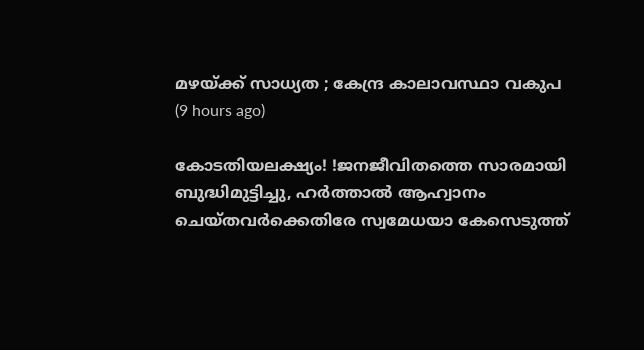മഴയ്ക്ക് സാധ്യത ; കേന്ദ്ര കാലാവസ്ഥാ വകുപ  (9 hours ago)

കോടതിയലക്ഷ്യം! !ജനജീവിതത്തെ സാരമായി ബുദ്ധിമുട്ടിച്ചു, ഹർത്താൽ ആഹ്വാനം ചെയ്തവർക്കെതിരേ സ്വമേധയാ കേസെടുത്ത്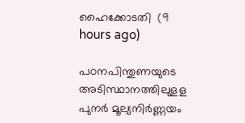ഹൈക്കോടതി  (9 hours ago)

പഠനപിന്തുണയുടെ അടിസ്ഥാനത്തിലുളള പുനർ മൂല്യനിർണ്ണയം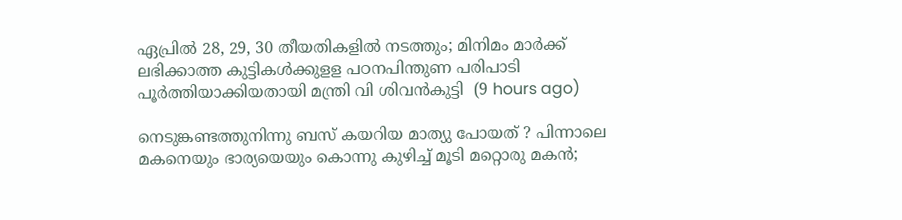ഏപ്രിൽ 28, 29, 30 തീയതികളിൽ നടത്തും; മിനിമം മാർക്ക് ലഭിക്കാത്ത കുട്ടികൾക്കുളള പഠനപിന്തുണ പരിപാടി പൂർത്തിയാക്കിയതായി മന്ത്രി വി ശിവൻകുട്ടി  (9 hours ago)

നെടുങ്കണ്ടത്തുനിന്നു ബസ് കയറിയ മാത്യു പോയത് ? പിന്നാലെ മകനെയും ഭാര്യയെയും കൊന്നു കുഴിച്ച് മൂടി മറ്റൊരു മകൻ;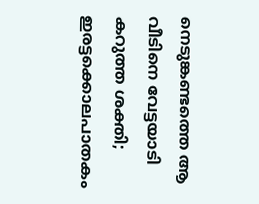നെടുങ്കണ്ടത്തെ ആ വീടിനെ വേട്ടയാടി കറുത്ത ശക്തി; ഇരട്ടക്കൊലപാതകം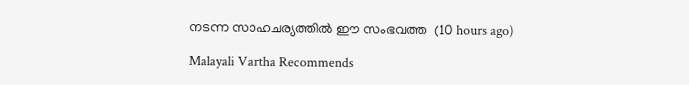നടന്ന സാഹചര്യത്തിൽ ഈ സംഭവത്ത  (10 hours ago)

Malayali Vartha Recommends